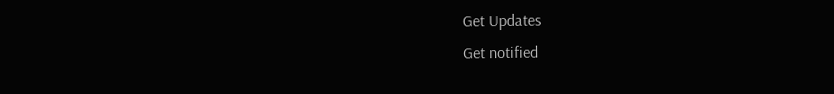Get Updates
Get notified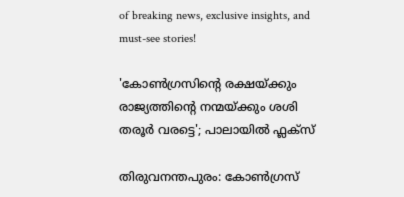of breaking news, exclusive insights, and must-see stories!

'കോൺഗ്രസിന്‍റെ രക്ഷയ്ക്കും രാജ്യത്തിന്‍റെ നന്മയ്ക്കും ശശി തരൂര്‍ വരട്ടെ'; പാലായിൽ ഫ്ലക്സ്

തിരുവനന്തപുരം: കോൺഗ്രസ്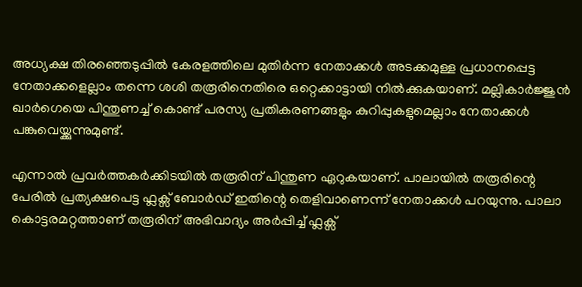അധ്യക്ഷ തിരഞ്ഞെടുപ്പിൽ കേരളത്തിലെ മുതിർന്ന നേതാക്കൾ അടക്കമുള്ള പ്രധാനപ്പെട്ട നേതാക്കളെല്ലാം തന്നെ ശശി തരൂരിനെതിരെ ഒറ്റെക്കാട്ടായി നിൽക്കുകയാണ്. മല്ലികാർജ്ജുൻ ഖാർഗെയെ പിന്തുണച്ച് കൊണ്ട് പരസ്യ പ്രതികരണങ്ങളും കുറിപ്പുകളുമെല്ലാം നേതാക്കൾ പങ്കുവെയ്ക്കുന്നുമുണ്ട്.

എന്നാൽ പ്രവർത്തകർക്കിടയിൽ തരൂരിന് പിന്തുണ ഏറുകയാണ്. പാലായിൽ തരൂരിന്റെ പേരിൽ പ്രത്യക്ഷപെട്ട ഫ്ലക്സ് ബോർഡ് ഇതിന്റെ തെളിവാണെന്ന് നേതാക്കൾ പറയുന്നു. പാലാ കൊട്ടരമറ്റത്താണ് തരൂരിന് അഭിവാദ്യം അർപ്പിച്ച് ഫ്ലക്സ്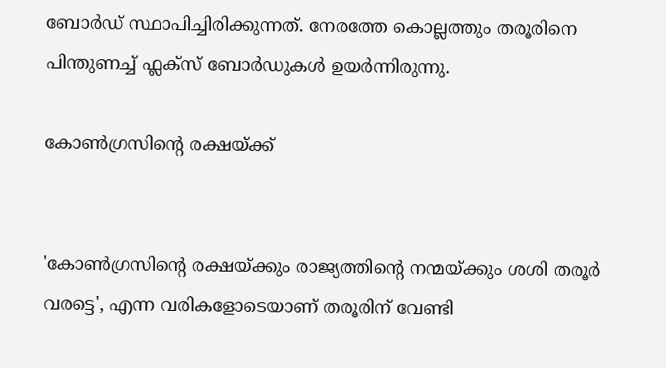ബോർഡ് സ്ഥാപിച്ചിരിക്കുന്നത്. നേരത്തേ കൊല്ലത്തും തരൂരിനെ പിന്തുണച്ച് ഫ്ലക്സ് ബോർഡുകൾ ഉയർന്നിരുന്നു.

കോൺഗ്രസിന്റെ രക്ഷയ്ക്ക്


'കോൺഗ്രസിന്റെ രക്ഷയ്ക്കും രാജ്യത്തിന്റെ നന്മയ്ക്കും ശശി തരൂർ വരട്ടെ', എന്ന വരികളോടെയാണ് തരൂരിന് വേണ്ടി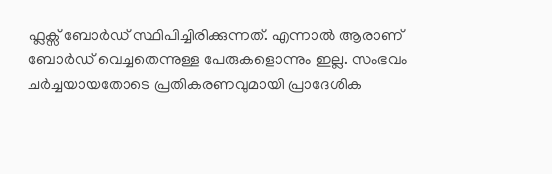ഫ്ലക്സ് ബോർഡ് സ്ഥിപിച്ചിരിക്കുന്നത്. എന്നാൽ ആരാണ് ബോർഡ് വെച്ചതെന്നുള്ള പേരുകളൊന്നും ഇല്ല. സംഭവം ചർച്ചയായതോടെ പ്രതികരണവുമായി പ്രാദേശിക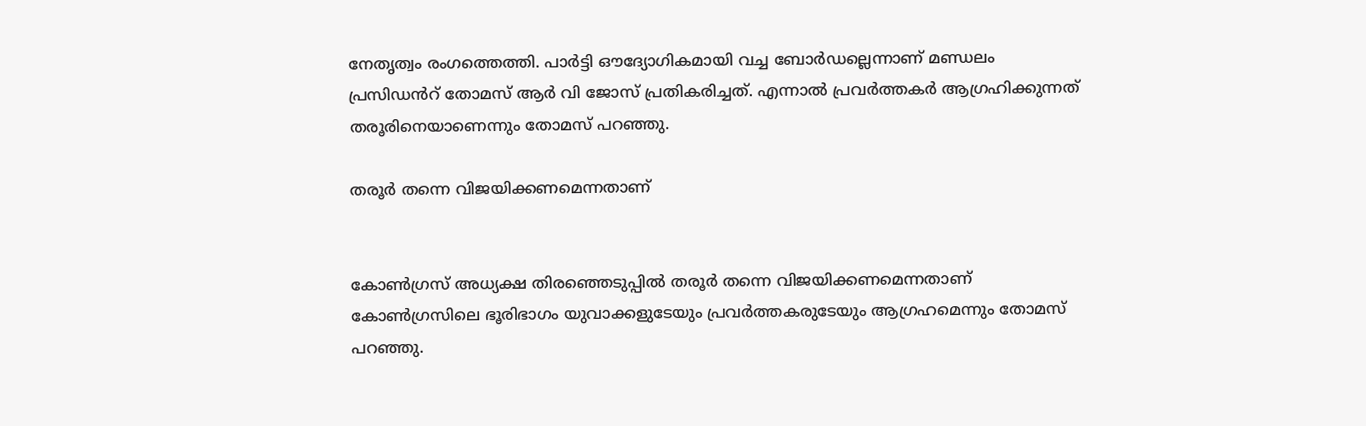നേതൃത്വം രംഗത്തെത്തി. പാർട്ടി ഔദ്യോഗികമായി വച്ച ബോർഡല്ലെന്നാണ് മണ്ഡലം പ്രസിഡൻറ് തോമസ് ആർ വി ജോസ് പ്രതികരിച്ചത്. എന്നാൽ പ്രവർത്തകർ ആഗ്രഹിക്കുന്നത് തരൂരിനെയാണെന്നും തോമസ് പറഞ്ഞു.

തരൂർ തന്നെ വിജയിക്കണമെന്നതാണ്


കോൺഗ്രസ് അധ്യക്ഷ തിരഞ്ഞെടുപ്പിൽ തരൂർ തന്നെ വിജയിക്കണമെന്നതാണ് കോൺഗ്രസിലെ ഭൂരിഭാഗം യുവാക്കളുടേയും പ്രവർത്തകരുടേയും ആഗ്രഹമെന്നും തോമസ് പറഞ്ഞു.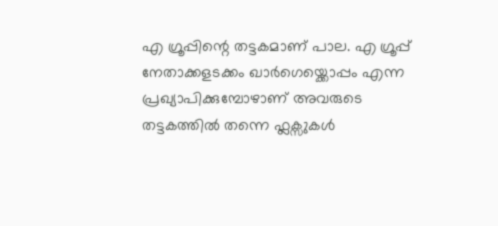എ ഗ്രൂപ്പിന്റെ തട്ടകമാണ് പാല. എ ഗ്രൂപ്പ് നേതാക്കളടക്കം ഖാർഗെയ്ക്കൊപ്പം എന്ന പ്രഖ്യാപിക്കുമ്പോഴാണ് അവരുടെ തട്ടകത്തിൽ തന്നെ ഫ്ലക്സുകൾ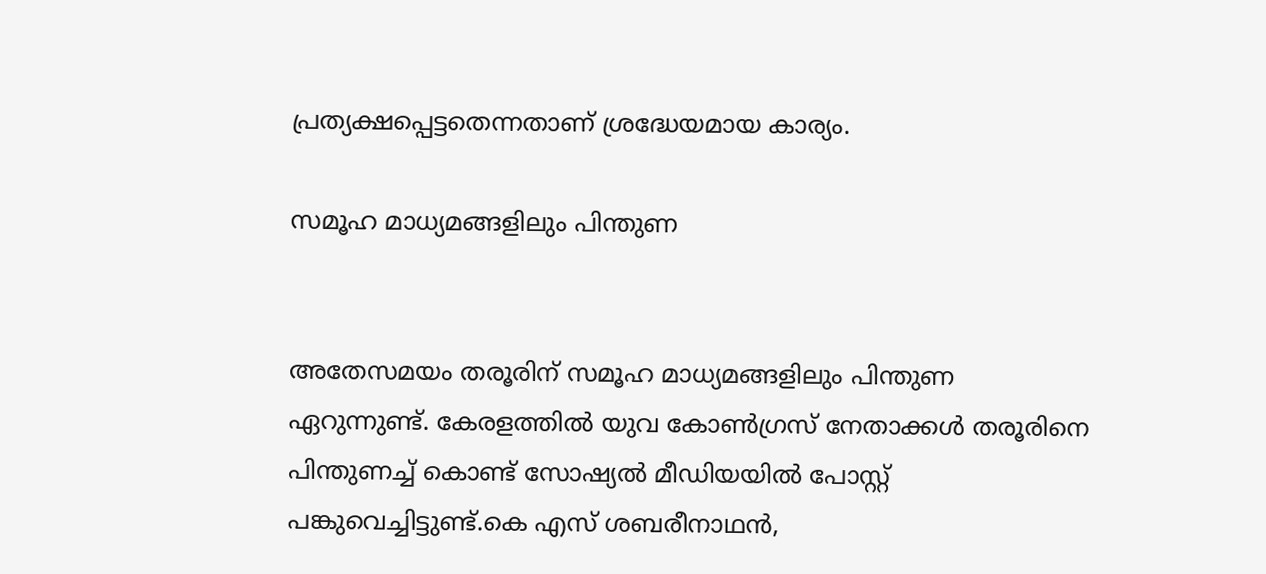പ്രത്യക്ഷപ്പെട്ടതെന്നതാണ് ശ്രദ്ധേയമായ കാര്യം.

സമൂഹ മാധ്യമങ്ങളിലും പിന്തുണ


അതേസമയം തരൂരിന് സമൂഹ മാധ്യമങ്ങളിലും പിന്തുണ ഏറുന്നുണ്ട്. കേരളത്തിൽ യുവ കോൺഗ്രസ് നേതാക്കൾ തരൂരിനെ പിന്തുണച്ച് കൊണ്ട് സോഷ്യൽ മീഡിയയിൽ പോസ്റ്റ് പങ്കുവെച്ചിട്ടുണ്ട്.കെ എസ് ശബരീനാഥൻ,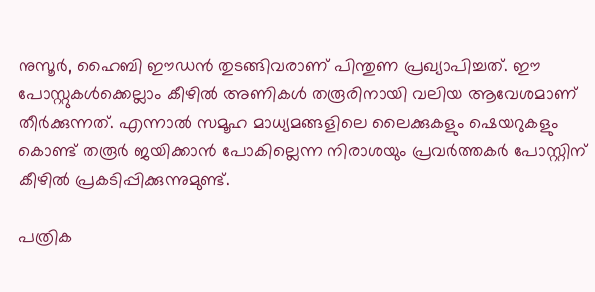നുസൂർ, ഹൈബി ഈഡൻ തുടങ്ങിവരാണ് പിന്തുണ പ്രഖ്യാപിച്ചത്. ഈ പോസ്റ്റുകൾക്കെല്ലാം കീഴിൽ അണികൾ തരൂരിനായി വലിയ ആവേശമാണ് തീർക്കുന്നത്. എന്നാൽ സമൂഹ മാധ്യമങ്ങളിലെ ലൈക്കുകളും ഷെയറുകളും കൊണ്ട് തരൂർ ജയിക്കാൻ പോകില്ലെന്ന നിരാശയും പ്രവർത്തകർ പോസ്റ്റിന് കീഴിൽ പ്രകടിപ്പിക്കുന്നുമുണ്ട്.

പത്രിക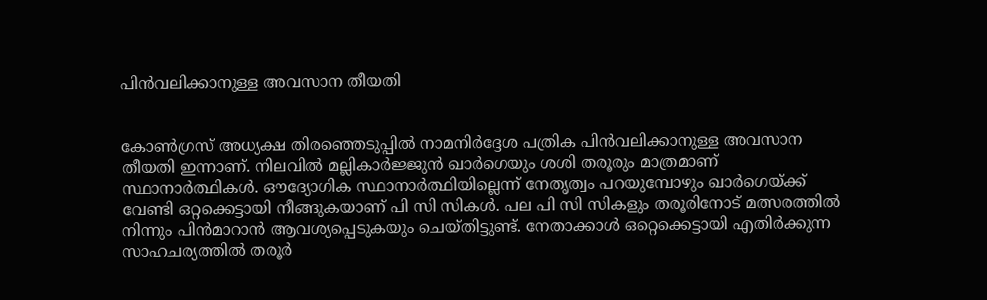പിൻവലിക്കാനുള്ള അവസാന തീയതി


കോൺഗ്രസ് അധ്യക്ഷ തിരഞ്ഞെടുപ്പിൽ നാമനിർദ്ദേശ പത്രിക പിൻവലിക്കാനുള്ള അവസാന തീയതി ഇന്നാണ്. നിലവിൽ മല്ലികാർജ്ജുൻ ഖാർഗെയും ശശി തരൂരും മാത്രമാണ് സ്ഥാനാർത്ഥികൾ. ഔദ്യോഗിക സ്ഥാനാർത്ഥിയില്ലെന്ന് നേതൃത്വം പറയുമ്പോഴും ഖാർഗെയ്ക്ക് വേണ്ടി ഒറ്റക്കെട്ടായി നീങ്ങുകയാണ് പി സി സികൾ. പല പി സി സികളും തരൂരിനോട് മത്സരത്തിൽ നിന്നും പിൻമാറാൻ ആവശ്യപ്പെടുകയും ചെയ്തിട്ടുണ്ട്. നേതാക്കാൾ ഒറ്റെക്കെട്ടായി എതിർക്കുന്ന സാഹചര്യത്തിൽ തരൂർ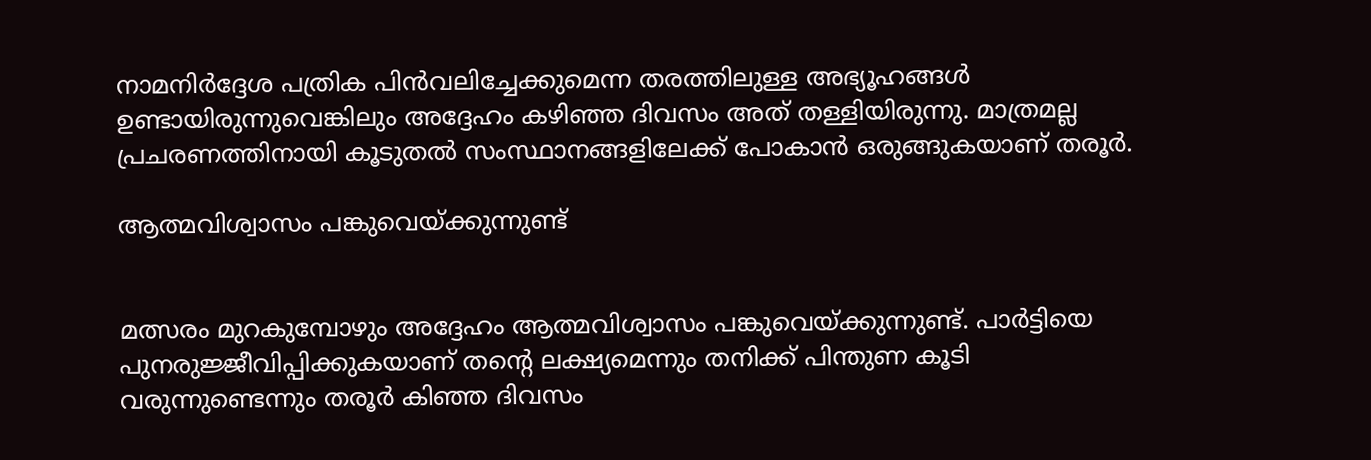നാമനിർദ്ദേശ പത്രിക പിൻവലിച്ചേക്കുമെന്ന തരത്തിലുള്ള അഭ്യൂഹങ്ങൾ ഉണ്ടായിരുന്നുവെങ്കിലും അദ്ദേഹം കഴിഞ്ഞ ദിവസം അത് തള്ളിയിരുന്നു. മാത്രമല്ല പ്രചരണത്തിനായി കൂടുതൽ സംസ്ഥാനങ്ങളിലേക്ക് പോകാൻ ഒരുങ്ങുകയാണ് തരൂർ.

ആത്മവിശ്വാസം പങ്കുവെയ്ക്കുന്നുണ്ട്


മത്സരം മുറകുമ്പോഴും അദ്ദേഹം ആത്മവിശ്വാസം പങ്കുവെയ്ക്കുന്നുണ്ട്. പാർട്ടിയെ പുനരുജ്ജീവിപ്പിക്കുകയാണ് തന്റെ ലക്ഷ്യമെന്നും തനിക്ക് പിന്തുണ കൂടി വരുന്നുണ്ടെന്നും തരൂർ കിഞ്ഞ ദിവസം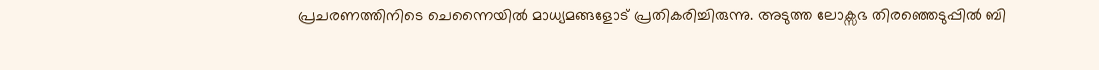പ്രചരണത്തിനിടെ ചെന്നൈയിൽ മാധ്യമങ്ങളോട് പ്രതികരിച്ചിരുന്നു. അടുത്ത ലോക്സഭ തിരഞ്ഞെടുപ്പിൽ ബി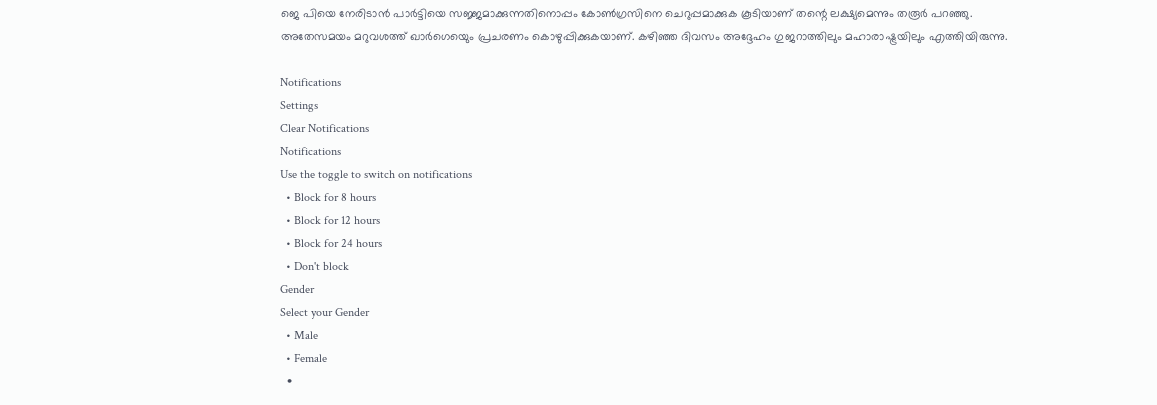ജെ പിയെ നേരിടാൻ പാർട്ടിയെ സജ്ജമാക്കുന്നതിനൊപ്പം കോൺഗ്രസിനെ ചെറുപ്പമാക്കുക കൂടിയാണ് തന്റെ ലക്ഷ്യമെന്നും തരൂർ പറഞ്ഞു.
അതേസമയം മറുവശത്ത് ഖാർഗെയെും പ്രചരണം കൊഴുപ്പിക്കുകയാണ്. കഴിഞ്ഞ ദിവസം അദ്ദേഹം ഗുജറാത്തിലും മഹാരാഷ്ട്രയിലും എത്തിയിരുന്നു.

Notifications
Settings
Clear Notifications
Notifications
Use the toggle to switch on notifications
  • Block for 8 hours
  • Block for 12 hours
  • Block for 24 hours
  • Don't block
Gender
Select your Gender
  • Male
  • Female
  •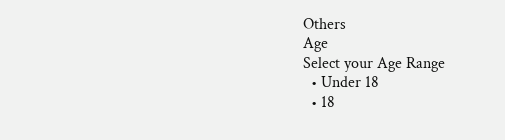Others
Age
Select your Age Range
  • Under 18
  • 18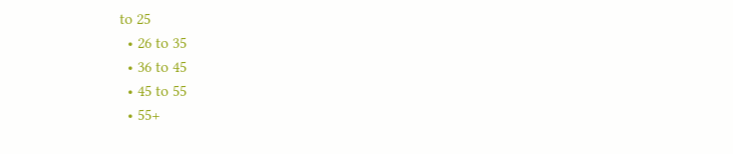to 25
  • 26 to 35
  • 36 to 45
  • 45 to 55
  • 55+